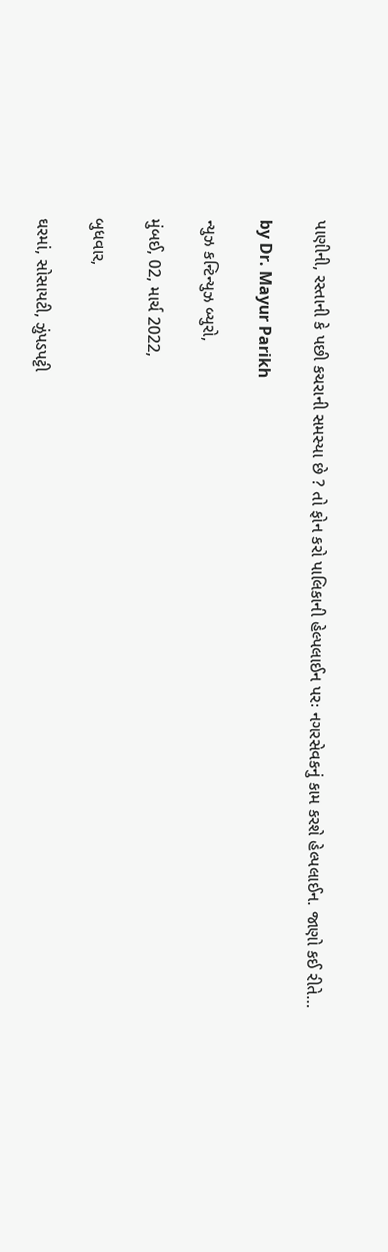પાણીની, રસ્તાની કે પછી કચરાની સમસ્યા છે ? તો ફોન કરો પાલિકાની હેલ્પલાઈન પરઃ નગરસેવકનું કામ કરશે હેલ્પલાઈન. જાણો કઈ રીતે…

by Dr. Mayur Parikh

ન્યુઝ કન્ટિન્યુઝ બ્યુરો,

મુંબઈ, 02, માર્ચ 2022,

બુધવાર,

ઘરમાં, સોસાયટી, ઝુંપડપટ્ટી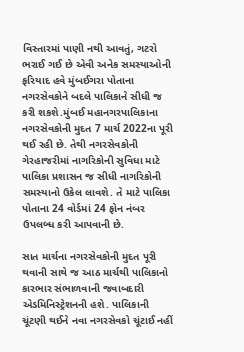વિસ્તારમાં પાણી નથી આવતું, ગટરો ભરાઈ ગઈ છે એવી અનેક સમસ્યાઓની ફરિયાદ હવે મુંબઈગરા પોતાના નગરસેવકોને બદલે પાલિકાને સીધી જ કરી શકશે.મુંબઈ મહાનગરપાલિકાના નગરસેવકોની મુદત 7 માર્ચ 2022ના પૂરી થઈ રહી છે. તેથી નગરસેવકોની ગેરહાજરીમાં નાગરિકોની સુવિધા માટે પાલિકા પ્રશાસન જ સીધી નાગરિકોની સમસ્યાનો ઉકેલ લાવશે. તે માટે પાલિકા પોતાના 24 વોર્ડમાં 24 ફોન નંબર ઉપલબ્ધ કરી આપવાની છે.

સાત માર્ચના નગરસેવકોની મુદત પૂરી થવાની સાથે જ આઠ માર્ચથી પાલિકાનો કારભાર સંભાળવાની જવાબદારી  એડમિનિસ્ટ્રેશનની હશે. પાલિકાની ચૂંટણી થઈને નવા નગરસેવકો ચૂંટાઈ નહીં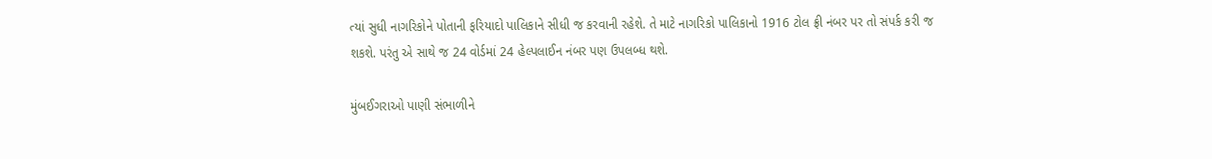ત્યાં સુધી નાગરિકોને પોતાની ફરિયાદો પાલિકાને સીધી જ કરવાની રહેશે. તે માટે નાગરિકો પાલિકાનો 1916 ટોલ ફ્રી નંબર પર તો સંપર્ક કરી જ શકશે. પરંતુ એ સાથે જ 24 વોર્ડમાં 24 હેલ્પલાઈન નંબર પણ ઉપલબ્ધ થશે.

મુંબઈગરાઓ પાણી સંભાળીને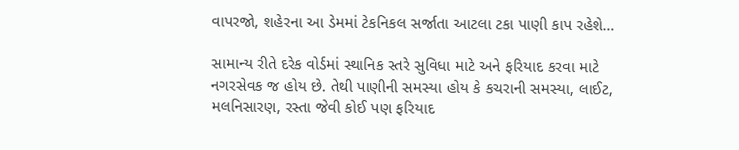વાપરજો, શહેરના આ ડેમમાં ટેકનિકલ સર્જાતા આટલા ટકા પાણી કાપ રહેશે…

સામાન્ય રીતે દરેક વોર્ડમાં સ્થાનિક સ્તરે સુવિધા માટે અને ફરિયાદ કરવા માટે નગરસેવક જ હોય છે. તેથી પાણીની સમસ્યા હોય કે કચરાની સમસ્યા, લાઈટ, મલનિસારણ, રસ્તા જેવી કોઈ પણ ફરિયાદ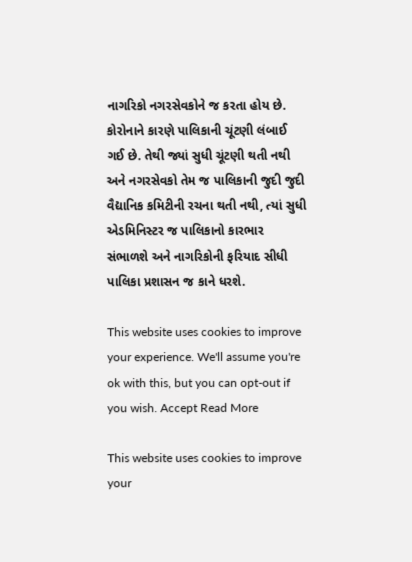નાગરિકો નગરસેવકોને જ કરતા હોય છે.
કોરોનાને કારણે પાલિકાની ચૂંટણી લંબાઈ ગઈ છે. તેથી જ્યાં સુધી ચૂંટણી થતી નથી અને નગરસેવકો તેમ જ પાલિકાની જુદી જુદી વૈદ્યાનિક કમિટીની રચના થતી નથી, ત્યાં સુધી એડમિનિસ્ટર જ પાલિકાનો કારભાર સંભાળશે અને નાગરિકોની ફરિયાદ સીધી પાલિકા પ્રશાસન જ કાને ધરશે.

This website uses cookies to improve your experience. We'll assume you're ok with this, but you can opt-out if you wish. Accept Read More

This website uses cookies to improve your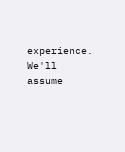experience. We'll assume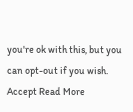you're ok with this, but you can opt-out if you wish. Accept Read More